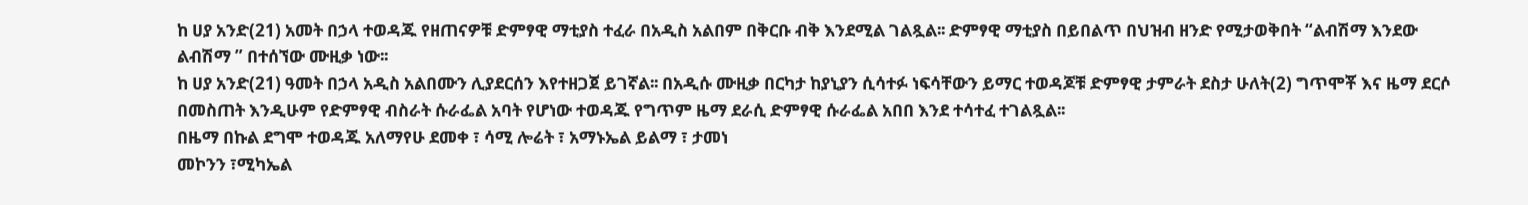ከ ሀያ አንድ(21) አመት በኃላ ተወዳጁ የዘጠናዎቹ ድምፃዊ ማቲያስ ተፈራ በአዲስ አልበም በቅርቡ ብቅ እንደሚል ገልጿል፡፡ ድምፃዊ ማቲያስ በይበልጥ በህዝብ ዘንድ የሚታወቅበት “ልብሽማ እንደው ልብሽማ ” በተሰኘው ሙዚቃ ነው፡፡
ከ ሀያ አንድ(21) ዓመት በኃላ አዲስ አልበሙን ሊያደርሰን እየተዘጋጀ ይገኛል፡፡ በአዲሱ ሙዚቃ በርካታ ከያኒያን ሲሳተፉ ነፍሳቸውን ይማር ተወዳጆቹ ድምፃዊ ታምራት ደስታ ሁለት(2) ግጥሞቾ እና ዜማ ደርሶ በመስጠት እንዲሁም የድምፃዊ ብስራት ሱራፌል አባት የሆነው ተወዳጁ የግጥም ዜማ ደራሲ ድምፃዊ ሱራፌል አበበ እንደ ተሳተፈ ተገልጿል፡፡
በዜማ በኩል ደግሞ ተወዳጁ አለማየሁ ደመቀ ፣ ሳሚ ሎሬት ፣ አማኑኤል ይልማ ፣ ታመነ
መኮንን ፣ሚካኤል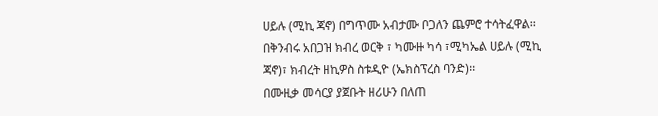ሀይሉ (ሚኪ ጃኖ) በግጥሙ አብታሙ ቦጋለን ጨምሮ ተሳትፈዋል፡፡
በቅንብሩ አበጋዝ ክብረ ወርቅ ፣ ካሙዙ ካሳ ፣ሚካኤል ሀይሉ (ሚኪ ጃኖ)፣ ክብረት ዘኪዎስ ስቱዲዮ (ኤክስፕረስ ባንድ)፡፡
በሙዚቃ መሳርያ ያጀቡት ዘሪሁን በለጠ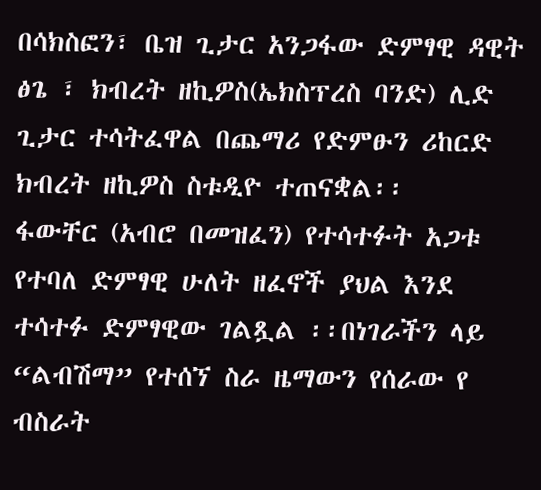በሳክስፎን፣ ቤዝ ጊታር አንጋፋው ድምፃዊ ዳዊት ፅጌ ፣ ክብረት ዘኪዎስ(ኤክስፕረስ ባንድ) ሊድ ጊታር ተሳትፈዋል በጨማሪ የድምፁን ሪከርድ ክብረት ዘኪዎስ ስቱዲዮ ተጠናቋል፡፡
ፋውቸር (አብሮ በመዝፈን) የተሳተፉት አጋቱ የተባለ ድምፃዊ ሁለት ዘፈኖች ያህል እንደ ተሳተፉ ድምፃዊው ገልጿል ፡፡በነገራችን ላይ “ልብሽማ” የተሰኘ ስራ ዜማውን የሰራው የ ብስራት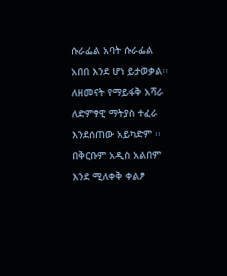ሱራፌል አባት ሱራፌል አበበ እንደ ሆነ ይታወቃል፡፡ለዘመናት የማይፋቅ አሻራ ለድምፃዊ ማትያስ ተፈራ እንደሰጠው አይካድም ፡፡
በቅርቡም አዲስ አልበም እንደ ሚለቀቅ ቀልፆ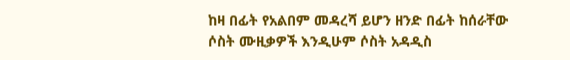ከዛ በፊት የአልበም መዳረሻ ይሆን ዘንድ በፊት ከሰራቸው ሶስት ሙዚቃዎች እንዲሁም ሶስት አዳዲስ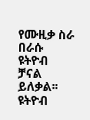የሙዚቃ ስራ በራሱ ዩትዮብ ቻናል ይለቃል፡፡ ዩትዮብ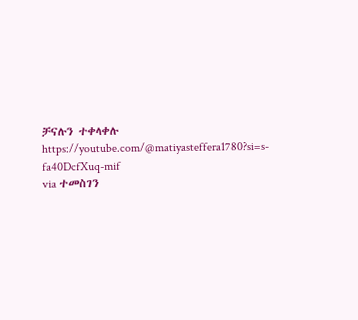ቻናሉን ተቀላቀሉ https://youtube.com/@matiyasteffera1780?si=s-fa40DcfXuq-mif
via ተመስገን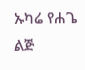ኡካሬ የሐጌ ልጅ